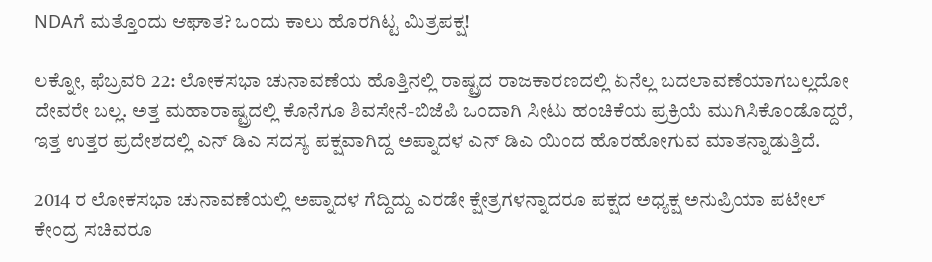NDAಗೆ ಮತ್ತೊಂದು ಆಘಾತ? ಒಂದು ಕಾಲು ಹೊರಗಿಟ್ಟ ಮಿತ್ರಪಕ್ಷ!

ಲಕ್ನೋ, ಫೆಬ್ರವರಿ 22: ಲೋಕಸಭಾ ಚುನಾವಣೆಯ ಹೊತ್ತಿನಲ್ಲಿ ರಾಷ್ಟ್ರದ ರಾಜಕಾರಣದಲ್ಲಿ ಏನೆಲ್ಲ ಬದಲಾವಣೆಯಾಗಬಲ್ಲದೋ ದೇವರೇ ಬಲ್ಲ. ಅತ್ತ ಮಹಾರಾಷ್ಟ್ರದಲ್ಲಿ ಕೊನೆಗೂ ಶಿವಸೇನೆ-ಬಿಜೆಪಿ ಒಂದಾಗಿ ಸೀಟು ಹಂಚಿಕೆಯ ಪ್ರಕ್ರಿಯೆ ಮುಗಿಸಿಕೊಂಡೊದ್ದರೆ, ಇತ್ತ ಉತ್ತರ ಪ್ರದೇಶದಲ್ಲಿ ಎನ್ ಡಿಎ ಸದಸ್ಯ ಪಕ್ಷವಾಗಿದ್ದ ಅಪ್ನಾದಳ ಎನ್ ಡಿಎ ಯಿಂದ ಹೊರಹೋಗುವ ಮಾತನ್ನಾಡುತ್ತಿದೆ.

2014 ರ ಲೋಕಸಭಾ ಚುನಾವಣೆಯಲ್ಲಿ ಅಪ್ನಾದಳ ಗೆದ್ದಿದ್ದು ಎರಡೇ ಕ್ಷೇತ್ರಗಳನ್ನಾದರೂ ಪಕ್ಷದ ಅಧ್ಯಕ್ಷ ಅನುಪ್ರಿಯಾ ಪಟೇಲ್ ಕೇಂದ್ರ ಸಚಿವರೂ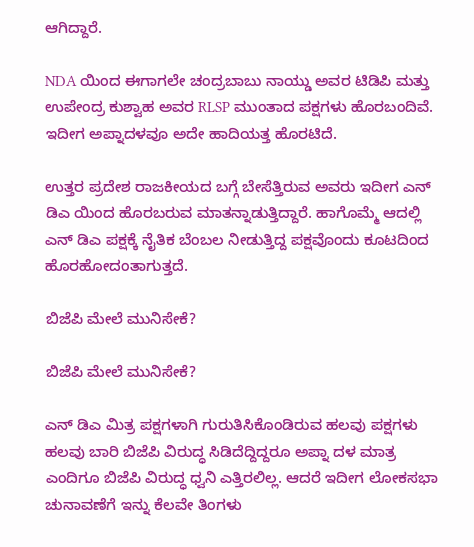ಆಗಿದ್ದಾರೆ.

NDA ಯಿಂದ ಈಗಾಗಲೇ ಚಂದ್ರಬಾಬು ನಾಯ್ಡು ಅವರ ಟಿಡಿಪಿ ಮತ್ತು ಉಪೇಂದ್ರ ಕುಶ್ವಾಹ ಅವರ RLSP ಮುಂತಾದ ಪಕ್ಷಗಳು ಹೊರಬಂದಿವೆ. ಇದೀಗ ಅಪ್ನಾದಳವೂ ಅದೇ ಹಾದಿಯತ್ತ ಹೊರಟಿದೆ.

ಉತ್ತರ ಪ್ರದೇಶ ರಾಜಕೀಯದ ಬಗ್ಗೆ ಬೇಸೆತ್ತಿರುವ ಅವರು ಇದೀಗ ಎನ್ ಡಿಎ ಯಿಂದ ಹೊರಬರುವ ಮಾತನ್ನಾಡುತ್ತಿದ್ದಾರೆ. ಹಾಗೊಮ್ಮೆ ಆದಲ್ಲಿ ಎನ್ ಡಿಎ ಪಕ್ಷಕ್ಕೆ ನೈತಿಕ ಬೆಂಬಲ ನೀಡುತ್ತಿದ್ದ ಪಕ್ಷವೊಂದು ಕೂಟದಿಂದ ಹೊರಹೋದಂತಾಗುತ್ತದೆ.

ಬಿಜೆಪಿ ಮೇಲೆ ಮುನಿಸೇಕೆ?

ಬಿಜೆಪಿ ಮೇಲೆ ಮುನಿಸೇಕೆ?

ಎನ್ ಡಿಎ ಮಿತ್ರ ಪಕ್ಷಗಳಾಗಿ ಗುರುತಿಸಿಕೊಂಡಿರುವ ಹಲವು ಪಕ್ಷಗಳು ಹಲವು ಬಾರಿ ಬಿಜೆಪಿ ವಿರುದ್ಧ ಸಿಡಿದೆದ್ದಿದ್ದರೂ ಅಪ್ನಾ ದಳ ಮಾತ್ರ ಎಂದಿಗೂ ಬಿಜೆಪಿ ವಿರುದ್ಧ ಧ್ವನಿ ಎತ್ತಿರಲಿಲ್ಲ. ಆದರೆ ಇದೀಗ ಲೋಕಸಭಾ ಚುನಾವಣೆಗೆ ಇನ್ನು ಕೆಲವೇ ತಿಂಗಳು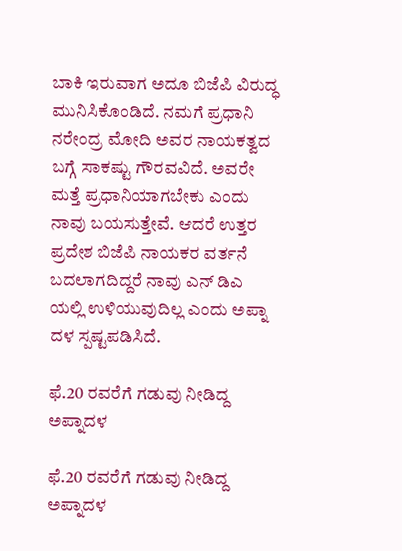ಬಾಕಿ ಇರುವಾಗ ಅದೂ ಬಿಜೆಪಿ ವಿರುದ್ಧ ಮುನಿಸಿಕೊಂಡಿದೆ. ನಮಗೆ ಪ್ರಧಾನಿ ನರೇಂದ್ರ ಮೋದಿ ಅವರ ನಾಯಕತ್ವದ ಬಗ್ಗೆ ಸಾಕಷ್ಟು ಗೌರವವಿದೆ. ಅವರೇ ಮತ್ತೆ ಪ್ರಧಾನಿಯಾಗಬೇಕು ಎಂದು ನಾವು ಬಯಸುತ್ತೇವೆ. ಆದರೆ ಉತ್ತರ ಪ್ರದೇಶ ಬಿಜೆಪಿ ನಾಯಕರ ವರ್ತನೆ ಬದಲಾಗದಿದ್ದರೆ ನಾವು ಎನ್ ಡಿಎ ಯಲ್ಲಿ ಉಳಿಯುವುದಿಲ್ಲ ಎಂದು ಅಪ್ನಾ ದಳ ಸ್ಪಷ್ಟಪಡಿಸಿದೆ.

ಫೆ.20 ರವರೆಗೆ ಗಡುವು ನೀಡಿದ್ದ ಅಪ್ನಾದಳ

ಫೆ.20 ರವರೆಗೆ ಗಡುವು ನೀಡಿದ್ದ ಅಪ್ನಾದಳ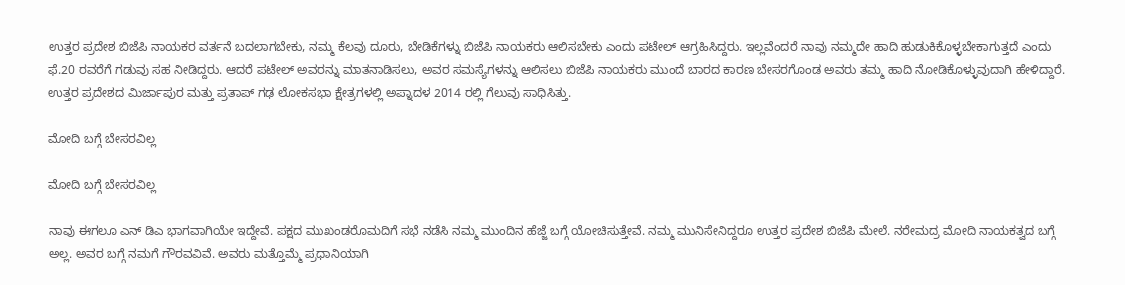ಉತ್ತರ ಪ್ರದೇಶ ಬಿಜೆಪಿ ನಾಯಕರ ವರ್ತನೆ ಬದಲಾಗಬೇಕು, ನಮ್ಮ ಕೆಲವು ದೂರು, ಬೇಡಿಕೆಗಳ್ನು ಬಿಜೆಪಿ ನಾಯಕರು ಆಲಿಸಬೇಕು ಎಂದು ಪಟೇಲ್ ಆಗ್ರಹಿಸಿದ್ದರು. ಇಲ್ಲವೆಂದರೆ ನಾವು ನಮ್ಮದೇ ಹಾದಿ ಹುಡುಕಿಕೊಳ್ಳಬೇಕಾಗುತ್ತದೆ ಎಂದು ಫೆ.20 ರವರೆಗೆ ಗಡುವು ಸಹ ನೀಡಿದ್ದರು. ಆದರೆ ಪಟೇಲ್ ಅವರನ್ನು ಮಾತನಾಡಿಸಲು, ಅವರ ಸಮಸ್ಯೆಗಳನ್ನು ಆಲಿಸಲು ಬಿಜೆಪಿ ನಾಯಕರು ಮುಂದೆ ಬಾರದ ಕಾರಣ ಬೇಸರಗೊಂಡ ಅವರು ತಮ್ಮ ಹಾದಿ ನೋಡಿಕೊಳ್ಳುವುದಾಗಿ ಹೇಳಿದ್ದಾರೆ. ಉತ್ತರ ಪ್ರದೇಶದ ಮಿರ್ಜಾಪುರ ಮತ್ತು ಪ್ರತಾಪ್ ಗಢ ಲೋಕಸಭಾ ಕ್ಷೇತ್ರಗಳಲ್ಲಿ ಅಪ್ನಾದಳ 2014 ರಲ್ಲಿ ಗೆಲುವು ಸಾಧಿಸಿತ್ತು.

ಮೋದಿ ಬಗ್ಗೆ ಬೇಸರವಿಲ್ಲ

ಮೋದಿ ಬಗ್ಗೆ ಬೇಸರವಿಲ್ಲ

ನಾವು ಈಗಲೂ ಎನ್ ಡಿಎ ಭಾಗವಾಗಿಯೇ ಇದ್ದೇವೆ. ಪಕ್ಷದ ಮುಖಂಡರೊಮದಿಗೆ ಸಭೆ ನಡೆಸಿ ನಮ್ಮ ಮುಂದಿನ ಹೆಜ್ಜೆ ಬಗ್ಗೆ ಯೋಚಿಸುತ್ತೇವೆ. ನಮ್ಮ ಮುನಿಸೇನಿದ್ದರೂ ಉತ್ತರ ಪ್ರದೇಶ ಬಿಜೆಪಿ ಮೇಲೆ. ನರೇಮದ್ರ ಮೋದಿ ನಾಯಕತ್ವದ ಬಗ್ಗೆ ಅಲ್ಲ. ಅವರ ಬಗ್ಗೆ ನಮಗೆ ಗೌರವವಿವೆ. ಅವರು ಮತ್ತೊಮ್ಮೆ ಪ್ರಧಾನಿಯಾಗಿ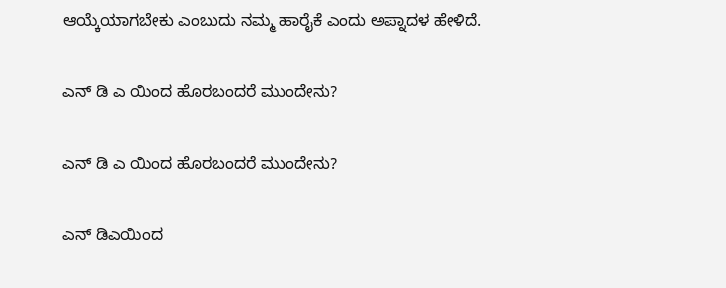ಆಯ್ಕೆಯಾಗಬೇಕು ಎಂಬುದು ನಮ್ಮ ಹಾರೈಕೆ ಎಂದು ಅಪ್ನಾದಳ ಹೇಳಿದೆ.

ಎನ್ ಡಿ ಎ ಯಿಂದ ಹೊರಬಂದರೆ ಮುಂದೇನು?

ಎನ್ ಡಿ ಎ ಯಿಂದ ಹೊರಬಂದರೆ ಮುಂದೇನು?

ಎನ್ ಡಿಎಯಿಂದ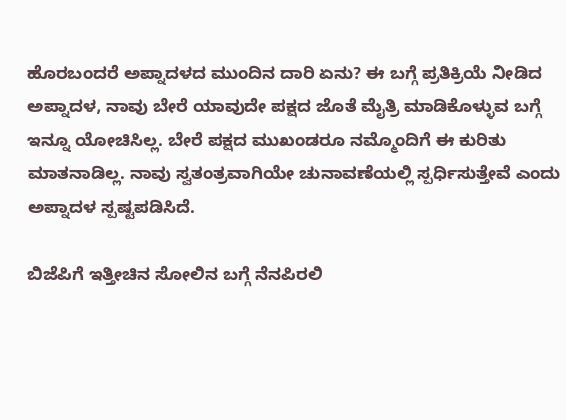ಹೊರಬಂದರೆ ಅಪ್ನಾದಳದ ಮುಂದಿನ ದಾರಿ ಏನು? ಈ ಬಗ್ಗೆ ಪ್ರತಿಕ್ರಿಯೆ ನೀಡಿದ ಅಪ್ನಾದಳ, ನಾವು ಬೇರೆ ಯಾವುದೇ ಪಕ್ಷದ ಜೊತೆ ಮೈತ್ರಿ ಮಾಡಿಕೊಳ್ಳುವ ಬಗ್ಗೆ ಇನ್ನೂ ಯೋಚಿಸಿಲ್ಲ. ಬೇರೆ ಪಕ್ಷದ ಮುಖಂಡರೂ ನಮ್ಮೊಂದಿಗೆ ಈ ಕುರಿತು ಮಾತನಾಡಿಲ್ಲ. ನಾವು ಸ್ವತಂತ್ರವಾಗಿಯೇ ಚುನಾವಣೆಯಲ್ಲಿ ಸ್ಪರ್ಧಿಸುತ್ತೇವೆ ಎಂದು ಅಪ್ನಾದಳ ಸ್ಪಷ್ಟಪಡಿಸಿದೆ.

ಬಿಜೆಪಿಗೆ ಇತ್ತೀಚಿನ ಸೋಲಿನ ಬಗ್ಗೆ ನೆನಪಿರಲಿ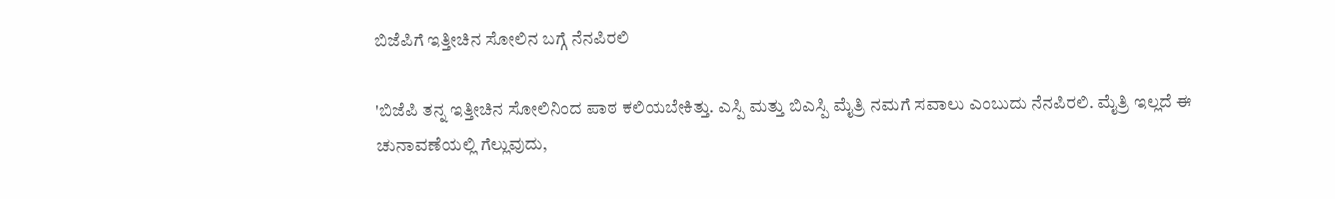ಬಿಜೆಪಿಗೆ ಇತ್ತೀಚಿನ ಸೋಲಿನ ಬಗ್ಗೆ ನೆನಪಿರಲಿ

'ಬಿಜೆಪಿ ತನ್ನ ಇತ್ತೀಚಿನ ಸೋಲಿನಿಂದ ಪಾಠ ಕಲಿಯಬೇಕಿತ್ತು. ಎಸ್ಪಿ ಮತ್ತು ಬಿಎಸ್ಪಿ ಮೈತ್ರಿ ನಮಗೆ ಸವಾಲು ಎಂಬುದು ನೆನಪಿರಲಿ. ಮೈತ್ರಿ ಇಲ್ಲದೆ ಈ ಚುನಾವಣೆಯಲ್ಲಿ ಗೆಲ್ಲುವುದು,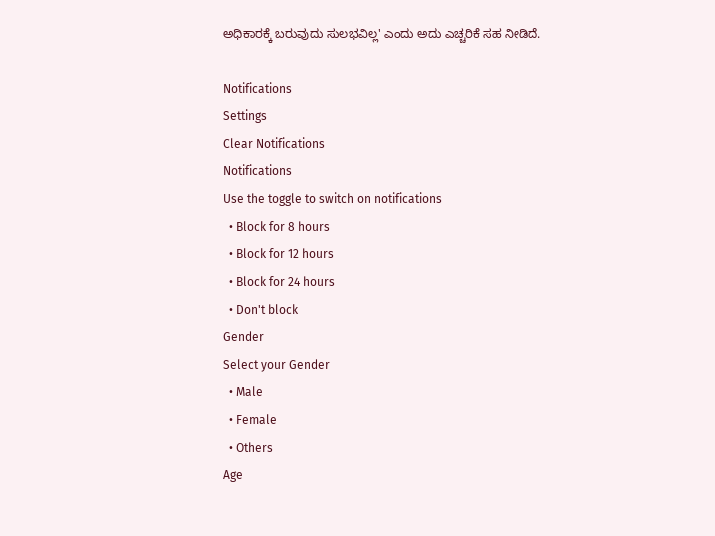ಅಧಿಕಾರಕ್ಕೆ ಬರುವುದು ಸುಲಭವಿಲ್ಲ' ಎಂದು ಅದು ಎಚ್ಚರಿಕೆ ಸಹ ನೀಡಿದೆ.

Notifications
Settings
Clear Notifications
Notifications
Use the toggle to switch on notifications
  • Block for 8 hours
  • Block for 12 hours
  • Block for 24 hours
  • Don't block
Gender
Select your Gender
  • Male
  • Female
  • Others
Age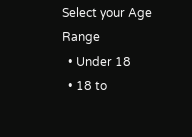Select your Age Range
  • Under 18
  • 18 to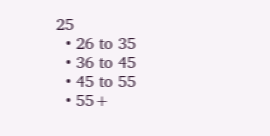25
  • 26 to 35
  • 36 to 45
  • 45 to 55
  • 55+